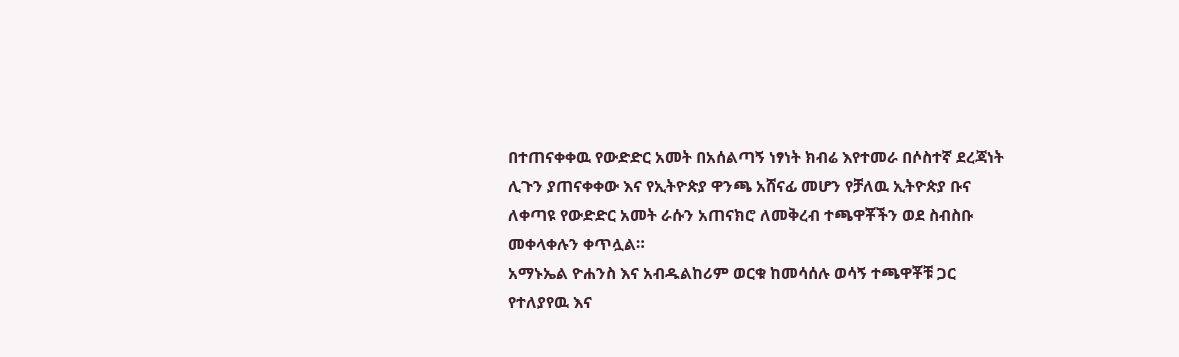በተጠናቀቀዉ የውድድር አመት በአሰልጣኝ ነፃነት ክብሬ እየተመራ በሶስተኛ ደረጃነት ሊጉን ያጠናቀቀው እና የኢትዮጵያ ዋንጫ አሸናፊ መሆን የቻለዉ ኢትዮጵያ ቡና ለቀጣዩ የውድድር አመት ራሱን አጠናክሮ ለመቅረብ ተጫዋቾችን ወደ ስብስቡ መቀላቀሉን ቀጥሏል።
አማኑኤል ዮሐንስ እና አብዱልከሪም ወርቁ ከመሳሰሉ ወሳኝ ተጫዋቾቹ ጋር የተለያየዉ እና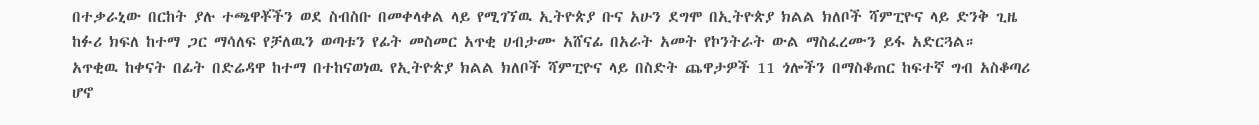በተቃራኒው በርከት ያሉ ተጫዋቾችን ወደ ስብስቡ በመቀላቀል ላይ የሚገኘዉ ኢትዮጵያ ቡና አሁን ደግሞ በኢትዮጵያ ክልል ክለቦች ሻምፒዮና ላይ ድንቅ ጊዜ ከፉሪ ክፍለ ከተማ ጋር ማሳለፍ የቻለዉን ወጣቱን የፊት መስመር አጥቂ ሀብታሙ አሸናፊ በአራት አመት የኮንትራት ውል ማስፈረሙን ይፋ አድርጓል።
አጥቂዉ ከቀናት በፊት በድሬዳዋ ከተማ በተከናወነዉ የኢትዮጵያ ክልል ክለቦች ሻምፒዮና ላይ በስድት ጨዋታዎች 11 ጎሎችን በማስቆጠር ከፍተኛ ግብ አስቆጣሪ ሆኖ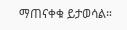ማጠናቀቁ ይታወሳል።